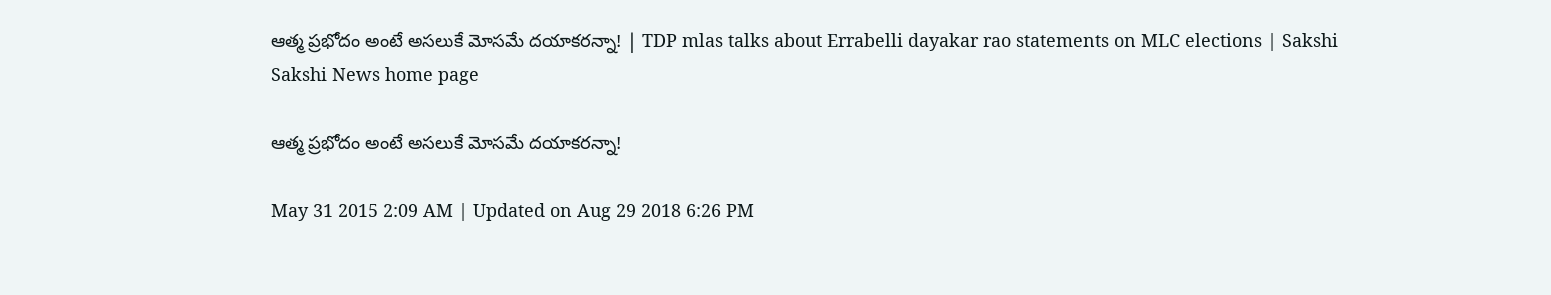ఆత్మ ప్రభోదం అంటే అసలుకే మోసమే దయాకరన్నా! | TDP mlas talks about Errabelli dayakar rao statements on MLC elections | Sakshi
Sakshi News home page

ఆత్మ ప్రభోదం అంటే అసలుకే మోసమే దయాకరన్నా!

May 31 2015 2:09 AM | Updated on Aug 29 2018 6:26 PM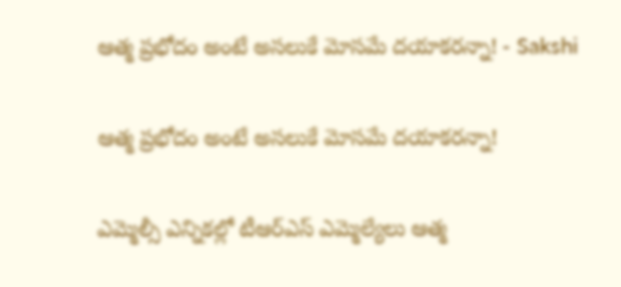ఆత్మ ప్రభోదం అంటే అసలుకే మోసమే దయాకరన్నా! - Sakshi

ఆత్మ ప్రభోదం అంటే అసలుకే మోసమే దయాకరన్నా!

ఎమ్మెల్సీ ఎన్నికల్లో టీఆర్‌ఎస్ ఎమ్మెల్యేలు ఆత్మ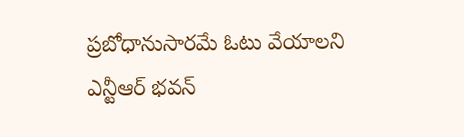ప్రబోధానుసారమే ఓటు వేయాలని ఎన్టీఆర్ భవన్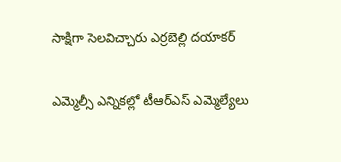సాక్షిగా సెలవిచ్చారు ఎర్రబెల్లి దయాకర్

ఎమ్మెల్సీ ఎన్నికల్లో టీఆర్‌ఎస్ ఎమ్మెల్యేలు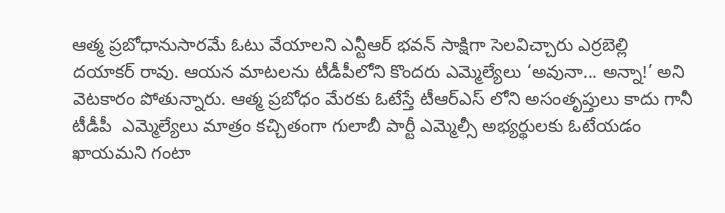ఆత్మ ప్రబోధానుసారమే ఓటు వేయాలని ఎన్టీఆర్ భవన్ సాక్షిగా సెలవిచ్చారు ఎర్రబెల్లి దయాకర్ రావు. ఆయన మాటలను టీడీపీలోని కొందరు ఎమ్మెల్యేలు ‘అవునా... అన్నా!’ అని వెటకారం పోతున్నారు. ఆత్మ ప్రబోధం మేరకు ఓటేస్తే టీఆర్‌ఎస్ లోని అసంతృప్తులు కాదు గానీ టీడీపీ  ఎమ్మెల్యేలు మాత్రం కచ్చితంగా గులాబీ పార్టీ ఎమ్మెల్సీ అభ్యర్థులకు ఓటేయడం ఖాయమని గంటా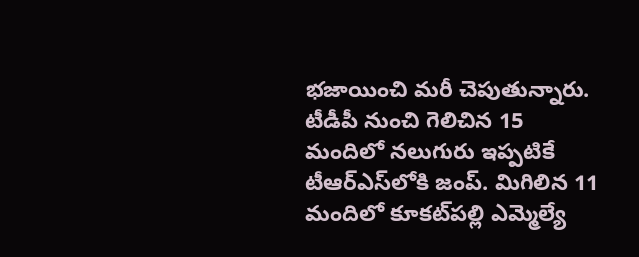భజాయించి మరీ చెపుతున్నారు. టీడీపీ నుంచి గెలిచిన 15 మందిలో నలుగురు ఇప్పటికే టీఆర్‌ఎస్‌లోకి జంప్. మిగిలిన 11 మందిలో కూకట్‌పల్లి ఎమ్మెల్యే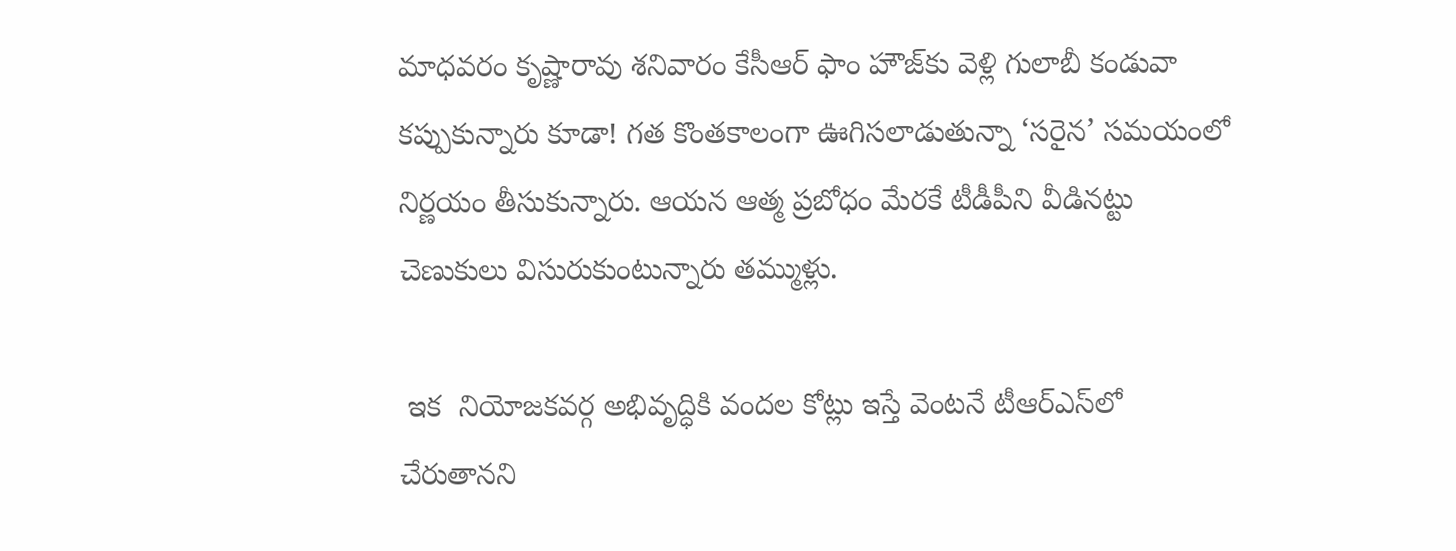మాధవరం కృష్ణారావు శనివారం కేసీఆర్ ఫాం హౌజ్‌కు వెళ్లి గులాబీ కండువా కప్పుకున్నారు కూడా! గత కొంతకాలంగా ఊగిసలాడుతున్నా ‘సరైన’ సమయంలో నిర్ణయం తీసుకున్నారు. ఆయన ఆత్మ ప్రబోధం మేరకే టీడీపీని వీడినట్టు చెణుకులు విసురుకుంటున్నారు తమ్ముళ్లు.

 ఇక  నియోజకవర్గ అభివృద్ధికి వందల కోట్లు ఇస్తే వెంటనే టీఆర్‌ఎస్‌లో చేరుతానని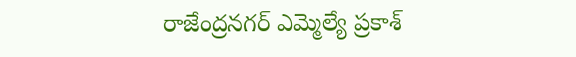రాజేంద్రనగర్ ఎమ్మెల్యే ప్రకాశ్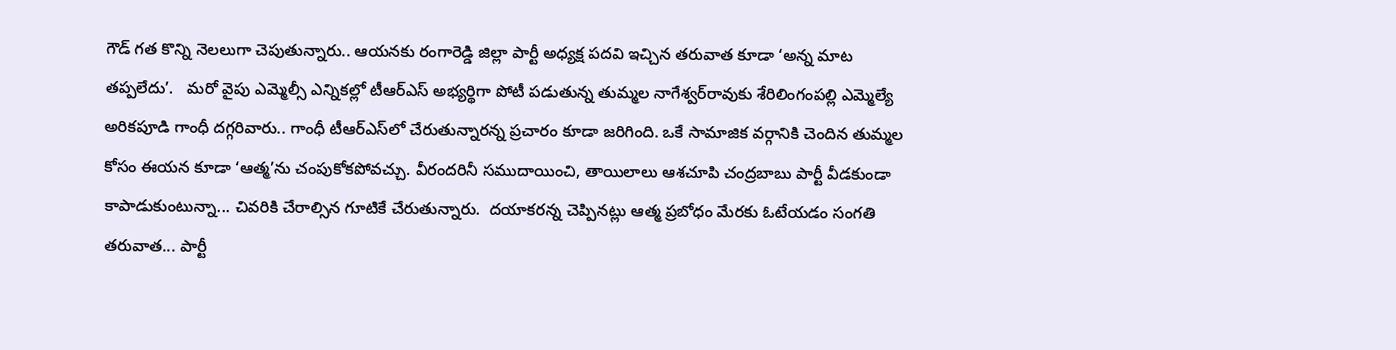గౌడ్ గత కొన్ని నెలలుగా చెపుతున్నారు.. ఆయనకు రంగారెడ్డి జిల్లా పార్టీ అధ్యక్ష పదవి ఇచ్చిన తరువాత కూడా ‘అన్న మాట తప్పలేదు’.   మరో వైపు ఎమ్మెల్సీ ఎన్నికల్లో టీఆర్‌ఎస్ అభ్యర్థిగా పోటీ పడుతున్న తుమ్మల నాగేశ్వర్‌రావుకు శేరిలింగంపల్లి ఎమ్మెల్యే అరికపూడి గాంధీ దగ్గరివారు.. గాంధీ టీఆర్‌ఎస్‌లో చేరుతున్నారన్న ప్రచారం కూడా జరిగింది. ఒకే సామాజిక వర్గానికి చెందిన తుమ్మల కోసం ఈయన కూడా ‘ఆత్మ’ను చంపుకోకపోవచ్చు. వీరందరినీ సముదాయించి, తాయిలాలు ఆశచూపి చంద్రబాబు పార్టీ వీడకుండా కాపాడుకుంటున్నా... చివరికి చేరాల్సిన గూటికే చేరుతున్నారు.  దయాకరన్న చెప్పినట్లు ఆత్మ ప్రబోధం మేరకు ఓటేయడం సంగతి తరువాత... పార్టీ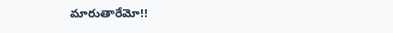మారుతారేమో!!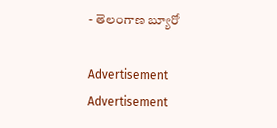- తెలంగాణ బ్యూరో

Advertisement
Advertisement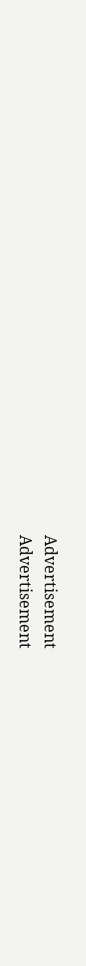Advertisement
Advertisement